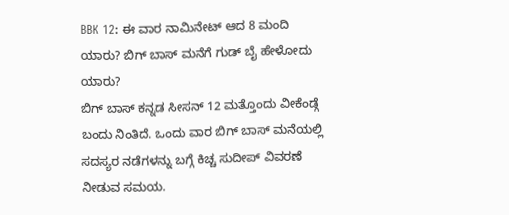BBK 12: ಈ ವಾರ ನಾಮಿನೇಟ್ ಆದ 8 ಮಂದಿ ಯಾರು? ಬಿಗ್ ಬಾಸ್ ಮನೆಗೆ ಗುಡ್ ಬೈ ಹೇಳೋದು ಯಾರು?
ಬಿಗ್ ಬಾಸ್ ಕನ್ನಡ ಸೀಸನ್ 12 ಮತ್ತೊಂದು ವೀಕೆಂಡ್ಗೆ ಬಂದು ನಿಂತಿದೆ. ಒಂದು ವಾರ ಬಿಗ್ ಬಾಸ್ ಮನೆಯಲ್ಲಿ ಸದಸ್ಯರ ನಡೆಗಳನ್ನು ಬಗ್ಗೆ ಕಿಚ್ಚ ಸುದೀಪ್ ವಿವರಣೆ ನೀಡುವ ಸಮಯ.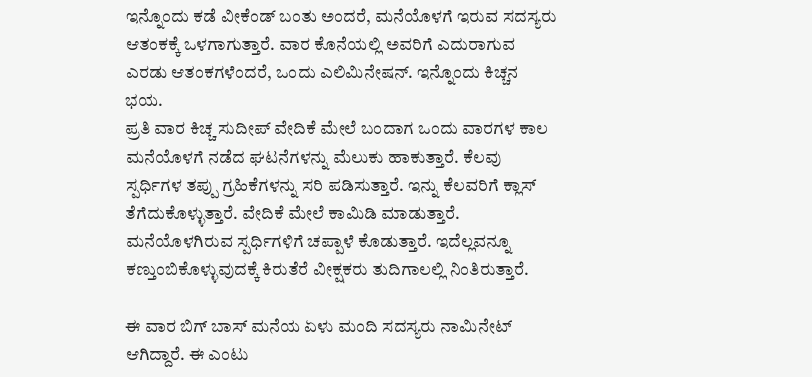ಇನ್ನೊಂದು ಕಡೆ ವೀಕೆಂಡ್ ಬಂತು ಅಂದರೆ, ಮನೆಯೊಳಗೆ ಇರುವ ಸದಸ್ಯರು ಆತಂಕಕ್ಕೆ ಒಳಗಾಗುತ್ತಾರೆ. ವಾರ ಕೊನೆಯಲ್ಲಿ ಅವರಿಗೆ ಎದುರಾಗುವ ಎರಡು ಆತಂಕಗಳೆಂದರೆ, ಒಂದು ಎಲಿಮಿನೇಷನ್. ಇನ್ನೊಂದು ಕಿಚ್ಚನ ಭಯ.
ಪ್ರತಿ ವಾರ ಕಿಚ್ಚ ಸುದೀಪ್ ವೇದಿಕೆ ಮೇಲೆ ಬಂದಾಗ ಒಂದು ವಾರಗಳ ಕಾಲ ಮನೆಯೊಳಗೆ ನಡೆದ ಘಟನೆಗಳನ್ನು ಮೆಲುಕು ಹಾಕುತ್ತಾರೆ. ಕೆಲವು ಸ್ಪರ್ಧಿಗಳ ತಪ್ಪು ಗ್ರಹಿಕೆಗಳನ್ನು ಸರಿ ಪಡಿಸುತ್ತಾರೆ. ಇನ್ನು ಕೆಲವರಿಗೆ ಕ್ಲಾಸ್ ತೆಗೆದುಕೊಳ್ಳುತ್ತಾರೆ. ವೇದಿಕೆ ಮೇಲೆ ಕಾಮಿಡಿ ಮಾಡುತ್ತಾರೆ. ಮನೆಯೊಳಗಿರುವ ಸ್ಪರ್ಧಿಗಳಿಗೆ ಚಪ್ಪಾಳೆ ಕೊಡುತ್ತಾರೆ. ಇದೆಲ್ಲವನ್ನೂ ಕಣ್ತುಂಬಿಕೊಳ್ಳುವುದಕ್ಕೆ ಕಿರುತೆರೆ ವೀಕ್ಷಕರು ತುದಿಗಾಲಲ್ಲಿ ನಿಂತಿರುತ್ತಾರೆ.

ಈ ವಾರ ಬಿಗ್ ಬಾಸ್ ಮನೆಯ ಏಳು ಮಂದಿ ಸದಸ್ಯರು ನಾಮಿನೇಟ್ ಆಗಿದ್ದಾರೆ. ಈ ಎಂಟು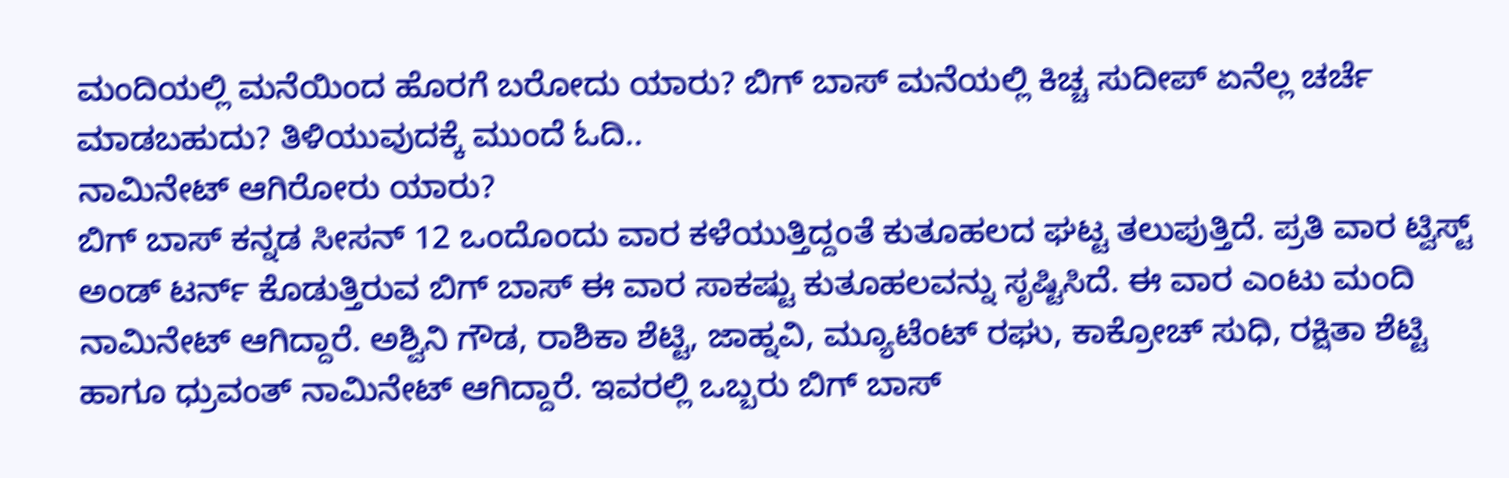ಮಂದಿಯಲ್ಲಿ ಮನೆಯಿಂದ ಹೊರಗೆ ಬರೋದು ಯಾರು? ಬಿಗ್ ಬಾಸ್ ಮನೆಯಲ್ಲಿ ಕಿಚ್ಚ ಸುದೀಪ್ ಏನೆಲ್ಲ ಚರ್ಚೆ ಮಾಡಬಹುದು? ತಿಳಿಯುವುದಕ್ಕೆ ಮುಂದೆ ಓದಿ..
ನಾಮಿನೇಟ್ ಆಗಿರೋರು ಯಾರು?
ಬಿಗ್ ಬಾಸ್ ಕನ್ನಡ ಸೀಸನ್ 12 ಒಂದೊಂದು ವಾರ ಕಳೆಯುತ್ತಿದ್ದಂತೆ ಕುತೂಹಲದ ಘಟ್ಟ ತಲುಪುತ್ತಿದೆ. ಪ್ರತಿ ವಾರ ಟ್ವಿಸ್ಟ್ ಅಂಡ್ ಟರ್ನ್ ಕೊಡುತ್ತಿರುವ ಬಿಗ್ ಬಾಸ್ ಈ ವಾರ ಸಾಕಷ್ಟು ಕುತೂಹಲವನ್ನು ಸೃಷ್ಟಿಸಿದೆ. ಈ ವಾರ ಎಂಟು ಮಂದಿ ನಾಮಿನೇಟ್ ಆಗಿದ್ದಾರೆ. ಅಶ್ವಿನಿ ಗೌಡ, ರಾಶಿಕಾ ಶೆಟ್ಟಿ, ಜಾಹ್ನವಿ, ಮ್ಯೂಟೆಂಟ್ ರಘು, ಕಾಕ್ರೋಚ್ ಸುಧಿ, ರಕ್ಷಿತಾ ಶೆಟ್ಟಿ ಹಾಗೂ ಧ್ರುವಂತ್ ನಾಮಿನೇಟ್ ಆಗಿದ್ದಾರೆ. ಇವರಲ್ಲಿ ಒಬ್ಬರು ಬಿಗ್ ಬಾಸ್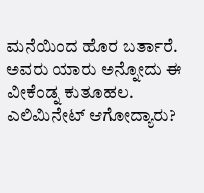ಮನೆಯಿಂದ ಹೊರ ಬರ್ತಾರೆ. ಅವರು ಯಾರು ಅನ್ನೋದು ಈ ವೀಕೆಂಡ್ನ ಕುತೂಹಲ.
ಎಲಿಮಿನೇಟ್ ಆಗೋದ್ಯಾರು?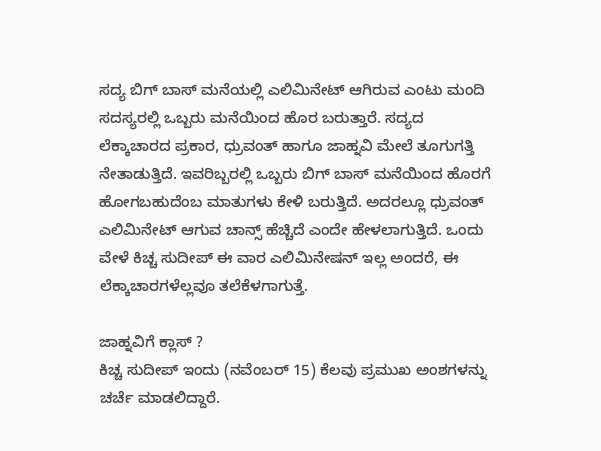ಸದ್ಯ ಬಿಗ್ ಬಾಸ್ ಮನೆಯಲ್ಲಿ ಎಲಿಮಿನೇಟ್ ಆಗಿರುವ ಎಂಟು ಮಂದಿ ಸದಸ್ಯರಲ್ಲಿ ಒಬ್ಬರು ಮನೆಯಿಂದ ಹೊರ ಬರುತ್ತಾರೆ. ಸದ್ಯದ ಲೆಕ್ಕಾಚಾರದ ಪ್ರಕಾರ, ಧ್ರುವಂತ್ ಹಾಗೂ ಜಾಹ್ನವಿ ಮೇಲೆ ತೂಗುಗತ್ತಿ ನೇತಾಡುತ್ತಿದೆ. ಇವರಿಬ್ಬರಲ್ಲಿ ಒಬ್ಬರು ಬಿಗ್ ಬಾಸ್ ಮನೆಯಿಂದ ಹೊರಗೆ ಹೋಗಬಹುದೆಂಬ ಮಾತುಗಳು ಕೇಳಿ ಬರುತ್ತಿದೆ. ಅದರಲ್ಲೂ ಧ್ರುವಂತ್ ಎಲಿಮಿನೇಟ್ ಆಗುವ ಚಾನ್ಸ್ ಹೆಚ್ಚಿದೆ ಎಂದೇ ಹೇಳಲಾಗುತ್ತಿದೆ. ಒಂದು ವೇಳೆ ಕಿಚ್ಚ ಸುದೀಪ್ ಈ ವಾರ ಎಲಿಮಿನೇಷನ್ ಇಲ್ಲ ಅಂದರೆ, ಈ ಲೆಕ್ಕಾಚಾರಗಳೆಲ್ಲವೂ ತಲೆಕೆಳಗಾಗುತ್ತೆ.

ಜಾಹ್ನವಿಗೆ ಕ್ಲಾಸ್ ?
ಕಿಚ್ಚ ಸುದೀಪ್ ಇಂದು (ನವೆಂಬರ್ 15) ಕೆಲವು ಪ್ರಮುಖ ಅಂಶಗಳನ್ನು ಚರ್ಚೆ ಮಾಡಲಿದ್ದಾರೆ.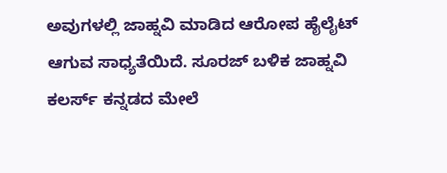ಅವುಗಳಲ್ಲಿ ಜಾಹ್ನವಿ ಮಾಡಿದ ಆರೋಪ ಹೈಲೈಟ್ ಆಗುವ ಸಾಧ್ಯತೆಯಿದೆ. ಸೂರಜ್ ಬಳಿಕ ಜಾಹ್ನವಿ ಕಲರ್ಸ್ ಕನ್ನಡದ ಮೇಲೆ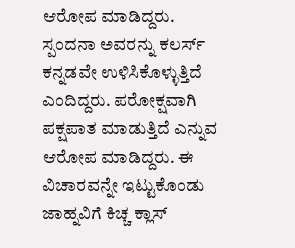ಆರೋಪ ಮಾಡಿದ್ದರು. ಸ್ಪಂದನಾ ಅವರನ್ನು ಕಲರ್ಸ್ ಕನ್ನಡವೇ ಉಳಿಸಿಕೊಳ್ಳುತ್ತಿದೆ ಎಂದಿದ್ದರು. ಪರೋಕ್ಷವಾಗಿ ಪಕ್ಷಪಾತ ಮಾಡುತ್ತಿದೆ ಎನ್ನುವ ಆರೋಪ ಮಾಡಿದ್ದರು. ಈ ವಿಚಾರವನ್ನೇ ಇಟ್ಟುಕೊಂಡು ಜಾಹ್ನವಿಗೆ ಕಿಚ್ಚ ಕ್ಲಾಸ್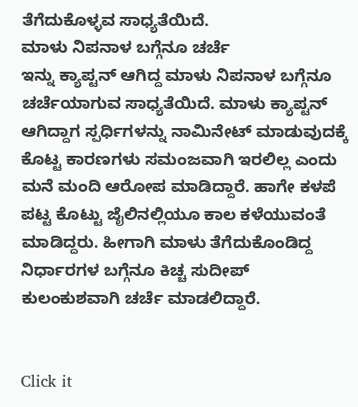ತೆಗೆದುಕೊಳ್ಳವ ಸಾಧ್ಯತೆಯಿದೆ.
ಮಾಳು ನಿಪನಾಳ ಬಗ್ಗೆನೂ ಚರ್ಚೆ
ಇನ್ನು ಕ್ಯಾಪ್ಟನ್ ಆಗಿದ್ದ ಮಾಳು ನಿಪನಾಳ ಬಗ್ಗೆನೂ ಚರ್ಚೆಯಾಗುವ ಸಾಧ್ಯತೆಯಿದೆ. ಮಾಳು ಕ್ಯಾಪ್ಟನ್ ಆಗಿದ್ದಾಗ ಸ್ಪರ್ಧಿಗಳನ್ನು ನಾಮಿನೇಟ್ ಮಾಡುವುದಕ್ಕೆ ಕೊಟ್ಟ ಕಾರಣಗಳು ಸಮಂಜವಾಗಿ ಇರಲಿಲ್ಲ ಎಂದು ಮನೆ ಮಂದಿ ಆರೋಪ ಮಾಡಿದ್ದಾರೆ. ಹಾಗೇ ಕಳಪೆ ಪಟ್ಟ ಕೊಟ್ಟು ಜೈಲಿನಲ್ಲಿಯೂ ಕಾಲ ಕಳೆಯುವಂತೆ ಮಾಡಿದ್ದರು. ಹೀಗಾಗಿ ಮಾಳು ತೆಗೆದುಕೊಂಡಿದ್ದ ನಿರ್ಧಾರಗಳ ಬಗ್ಗೆನೂ ಕಿಚ್ಚ ಸುದೀಪ್ ಕುಲಂಕುಶವಾಗಿ ಚರ್ಚೆ ಮಾಡಲಿದ್ದಾರೆ.


Click it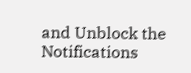and Unblock the Notifications